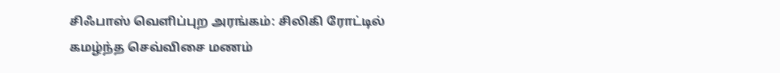சிஃபாஸ் வெளிப்புற அரங்கம்: சிலிகி ரோட்டில் கமழ்ந்த செவ்விசை மணம்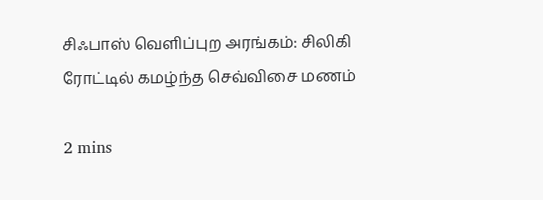சிஃபாஸ் வெளிப்புற அரங்கம்: சிலிகி ரோட்டில் கமழ்ந்த செவ்விசை மணம்

2 mins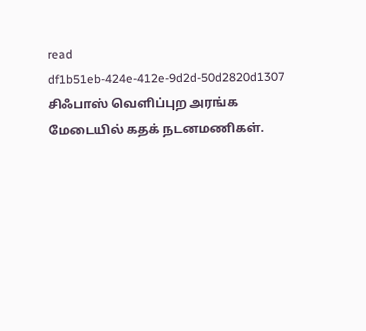read
df1b51eb-424e-412e-9d2d-50d2820d1307
சிஃபாஸ் வெளிப்புற அரங்க மேடையில் கதக் நடனமணிகள்.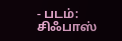- படம்: சிஃபாஸ்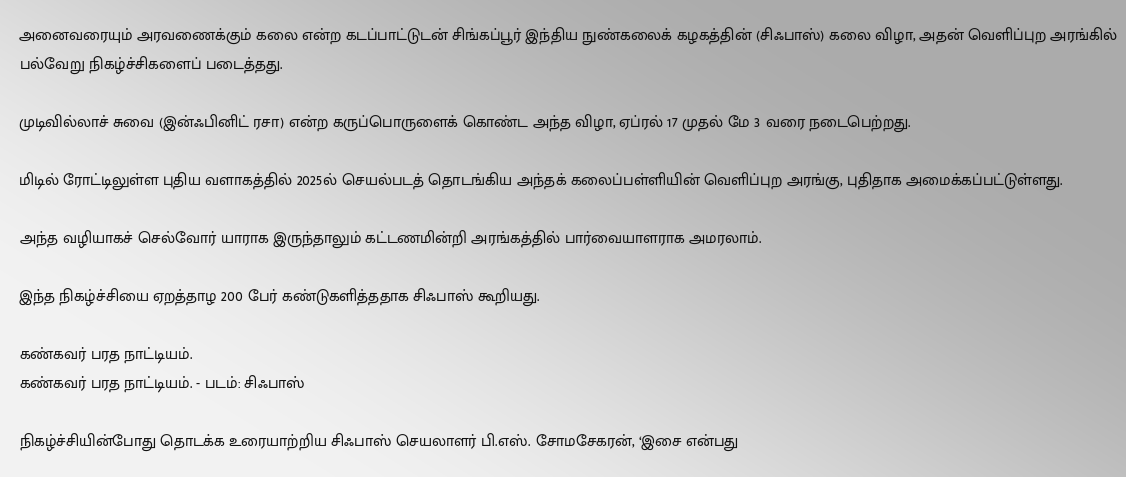அனைவரையும் அரவணைக்கும் கலை என்ற கடப்பாட்டுடன் சிங்கப்பூர் இந்திய நுண்கலைக் கழகத்தின் (சிஃபாஸ்) கலை விழா, அதன் வெளிப்புற அரங்கில் பல்வேறு நிகழ்ச்சிகளைப் படைத்தது.

முடிவில்லாச் சுவை (இன்ஃபினிட் ரசா) என்ற கருப்பொருளைக் கொண்ட அந்த விழா, ஏப்ரல் 17 முதல் மே 3 வரை நடைபெற்றது.

மிடில் ரோட்டிலுள்ள புதிய வளாகத்தில் 2025ல் செயல்படத் தொடங்கிய அந்தக் கலைப்பள்ளியின் வெளிப்புற அரங்கு, புதிதாக அமைக்கப்பட்டுள்ளது.

அந்த வழியாகச் செல்வோர் யாராக இருந்தாலும் கட்டணமின்றி அரங்கத்தில் பார்வையாளராக அமரலாம்.

இந்த நிகழ்ச்சியை ஏறத்தாழ 200 பேர் கண்டுகளித்ததாக சிஃபாஸ் கூறியது.

கண்கவர் பரத நாட்டியம்.
கண்கவர் பரத நாட்டியம். - படம்: சிஃபாஸ்

நிகழ்ச்சியின்போது தொடக்க உரையாற்றிய சிஃபாஸ் செயலாளர் பி.எஸ். சோமசேகரன், ‘இசை என்பது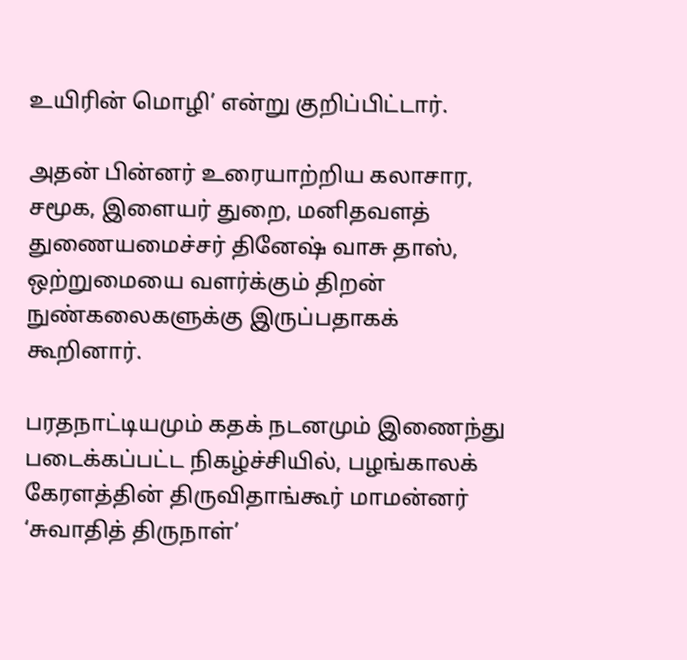உயிரின் மொழி’ என்று குறிப்பிட்டார்.

அதன் பின்னர் உரையாற்றிய கலாசார, சமூக, இளையர் துறை, மனிதவளத் துணையமைச்சர் தினேஷ் வாசு தாஸ், ஒற்றுமையை வளர்க்கும் திறன் நுண்கலைகளுக்கு இருப்பதாகக் கூறினார்.

பரதநாட்டியமும் கதக் நடனமும் இணைந்து படைக்கப்பட்ட நிகழ்ச்சியில், பழங்காலக் கேரளத்தின் திருவிதாங்கூர் மாமன்னர் ‘சுவாதித் திருநாள்’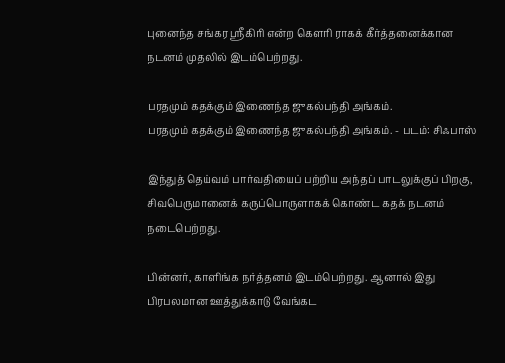புனைந்த சங்கர ஸ்ரீகிரி என்ற கௌரி ராகக் கீர்த்தனைக்கான நடனம் முதலில் இடம்பெற்றது.

பரதமும் கதக்கும் இணைந்த ஜுகல்பந்தி அங்கம்.
பரதமும் கதக்கும் இணைந்த ஜுகல்பந்தி அங்கம். - படம்: சிஃபாஸ்

இந்துத் தெய்வம் பார்வதியைப் பற்றிய அந்தப் பாடலுக்குப் பிறகு, சிவபெருமானைக் கருப்பொருளாகக் கொண்ட கதக் நடனம் நடைபெற்றது.

பின்னர், காளிங்க நர்த்தனம் இடம்பெற்றது. ஆனால் இது பிரபலமான ஊத்துக்காடு வேங்கட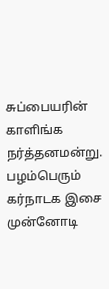சுப்பையரின் காளிங்க நர்த்தனமன்று. பழம்பெரும் கர்நாடக இசை முன்னோடி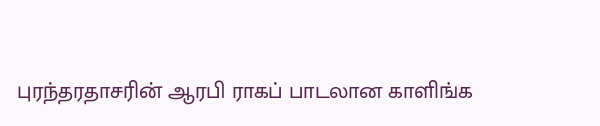புரந்தரதாசரின் ஆரபி ராகப் பாடலான காளிங்க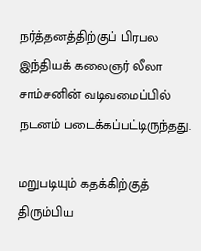நர்த்தனத்திற்குப் பிரபல இந்தியக் கலைஞர் லீலா சாம்சனின் வடிவமைப்பில் நடனம் படைக்கப்பட்டிருந்தது.

மறுபடியும் கதக்கிற்குத் திரும்பிய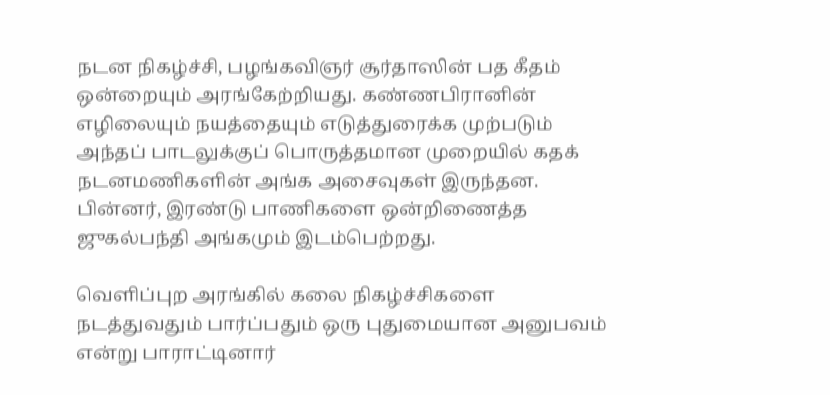நடன நிகழ்ச்சி, பழங்கவிஞர் சூர்தாஸின் பத கீதம் ஒன்றையும் அரங்கேற்றியது. கண்ணபிரானின் எழிலையும் நயத்தையும் எடுத்துரைக்க முற்படும் அந்தப் பாடலுக்குப் பொருத்தமான முறையில் கதக் நடனமணிகளின் அங்க அசைவுகள் இருந்தன. பின்னர், இரண்டு பாணிகளை ஒன்றிணைத்த ஜுகல்பந்தி அங்கமும் இடம்பெற்றது.

வெளிப்புற அரங்கில் கலை நிகழ்ச்சிகளை நடத்துவதும் பார்ப்பதும் ஒரு புதுமையான அனுபவம் என்று பாராட்டினார்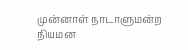முன்னாள் நாடாளுமன்ற நியமன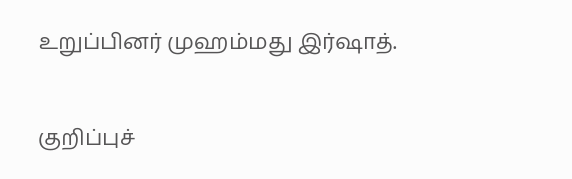உறுப்பினர் முஹம்மது இர்‌‌ஷாத்.

குறிப்புச்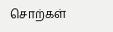சொற்கள்